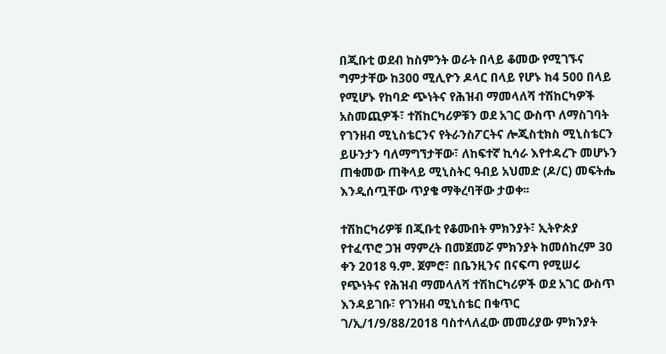በጂቡቲ ወደብ ከስምንት ወራት በላይ ቆመው የሚገኙና ግምታቸው ከ300 ሚሊዮን ዶላር በላይ የሆኑ ከ4 500 በላይ የሚሆኑ የከባድ ጭነትና የሕዝብ ማመላለሻ ተሽከርካዎች አስመጪዎች፣ ተሽከርካሪዎቹን ወደ አገር ውስጥ ለማስገባት የገንዘብ ሚኒስቴርንና የትራንስፖርትና ሎጂስቲክስ ሚኒስቴርን ይሁንታን ባለማግኘታቸው፣ ለከፍተኛ ኪሳራ እየተዳረጉ መሆኑን ጠቁመው ጠቅላይ ሚኒስትር ዓብይ አህመድ (ዶ/ር) መፍትሔ እንዲሰጧቸው ጥያቄ ማቅረባቸው ታወቀ፡፡

ተሽከርካሪዎቹ በጂቡቲ የቆሙበት ምክንያት፣ ኢትዮጵያ የተፈጥሮ ጋዝ ማምረት በመጀመሯ ምክንያት ከመሰከረም 30 ቀን 2018 ዓ.ም. ጀምሮ፣ በቤንዚንና በናፍጣ የሚሠሩ የጭነትና የሕዝብ ማመላለሻ ተሽከርካሪዎች ወደ አገር ውስጥ እንዳይገቡ፣ የገንዘብ ሚኒስቴር በቁጥር ገ/ኢ/1/9/88/2018 ባስተላለፈው መመሪያው ምክንያት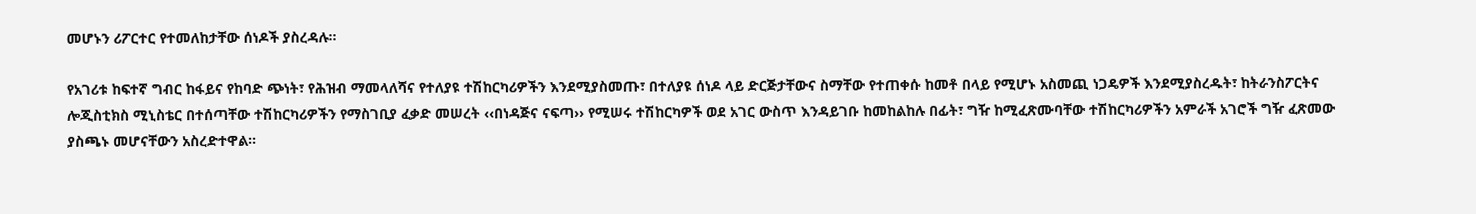መሆኑን ሪፖርተር የተመለከታቸው ሰነዶች ያስረዳሉ፡፡

የአገሪቱ ከፍተኛ ግብር ከፋይና የከባድ ጭነት፣ የሕዝብ ማመላለሻና የተለያዩ ተሽከርካሪዎችን እንደሚያስመጡ፣ በተለያዩ ሰነዶ ላይ ድርጅታቸውና ስማቸው የተጠቀሱ ከመቶ በላይ የሚሆኑ አስመጪ ነጋዴዎች እንደሚያስረዱት፣ ከትራንስፖርትና ሎጂስቲክስ ሚኒስቴር በተሰጣቸው ተሽከርካሪዎችን የማስገቢያ ፈቃድ መሠረት ‹‹በነዳጅና ናፍጣ›› የሚሠሩ ተሽከርካዎች ወደ አገር ውስጥ እንዳይገቡ ከመከልከሉ በፊት፣ ግዥ ከሚፈጽሙባቸው ተሽከርካሪዎችን አምራች አገሮች ግዥ ፈጽመው ያስጫኑ መሆናቸውን አስረድተዋል፡፡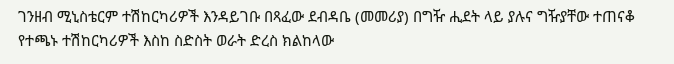ገንዘብ ሚኒስቴርም ተሽከርካሪዎች እንዳይገቡ በጻፈው ደብዳቤ (መመሪያ) በግዥ ሒደት ላይ ያሉና ግዥያቸው ተጠናቆ የተጫኑ ተሽከርካሪዎች እስከ ስድስት ወራት ድረስ ክልከላው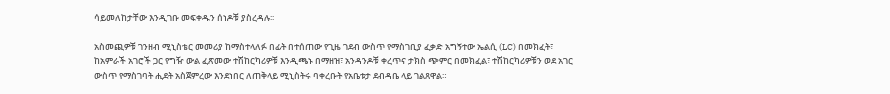ሳይመለከታቸው እንዲገቡ መፍቀዱን ሰነዶቹ ያስረዳሉ፡፡

አስመጪዎቹ ገንዘብ ሚኒስቴር መመሪያ ከማስተላለፉ በፊት በተሰጠው የጊዜ ገደብ ውስጥ የማስገቢያ ፈቃድ አግኝተው ኤልሲ (LC) በመክፈት፣ ከአምራች አገሮች ጋር የግዥ ውል ፈጽመው ተሽከርካሪዎቹ እንዲጫኑ በማዘዝ፣ አንዳንዶቹ ቀረጥና ታክስ ጭምር በመክፈል፣ ተሽከርካሪዎቹን ወደ አገር ውስጥ የማስገባት ሒደት አስጀምረው እንደነበር ለጠቅላይ ሚኒስትሩ ባቀረቡት የአቤቱታ ደብዳቤ ላይ ገልጸዋል።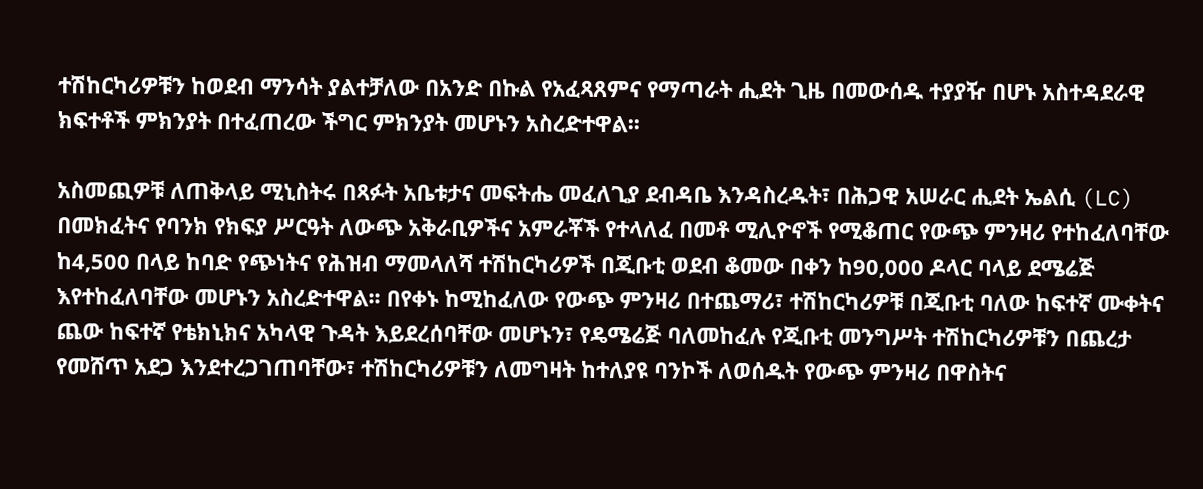ተሽከርካሪዎቹን ከወደብ ማንሳት ያልተቻለው በአንድ በኩል የአፈጻጸምና የማጣራት ሒደት ጊዜ በመውሰዱ ተያያዥ በሆኑ አስተዳደራዊ ክፍተቶች ምክንያት በተፈጠረው ችግር ምክንያት መሆኑን አስረድተዋል፡፡

አስመጪዎቹ ለጠቅላይ ሚኒስትሩ በጻፉት አቤቱታና መፍትሔ መፈለጊያ ደብዳቤ እንዳስረዱት፣ በሕጋዊ አሠራር ሒደት ኤልሲ (LC) በመክፈትና የባንክ የክፍያ ሥርዓት ለውጭ አቅራቢዎችና አምራቾች የተላለፈ በመቶ ሚሊዮኖች የሚቆጠር የውጭ ምንዛሪ የተከፈለባቸው ከ4,500 በላይ ከባድ የጭነትና የሕዝብ ማመላለሻ ተሽከርካሪዎች በጂቡቲ ወደብ ቆመው በቀን ከ90,000 ዶላር ባላይ ደሜሬጅ እየተከፈለባቸው መሆኑን አስረድተዋል፡፡ በየቀኑ ከሚከፈለው የውጭ ምንዛሪ በተጨማሪ፣ ተሽከርካሪዎቹ በጂቡቲ ባለው ከፍተኛ ሙቀትና ጨው ከፍተኛ የቴክኒክና አካላዊ ጉዳት እይደረሰባቸው መሆኑን፣ የዴሜሬጅ ባለመከፈሉ የጂቡቲ መንግሥት ተሽከርካሪዎቹን በጨረታ የመሸጥ አደጋ እንደተረጋገጠባቸው፣ ተሽከርካሪዎቹን ለመግዛት ከተለያዩ ባንኮች ለወሰዱት የውጭ ምንዛሪ በዋስትና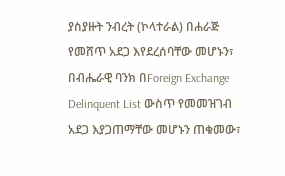ያስያዙት ንብረት (ኮላተራል) በሐራጅ የመሸጥ አደጋ እየደረሰባቸው መሆኑን፣ በብሔራዊ ባንክ በForeign Exchange Delinquent List ውስጥ የመመዝገብ አደጋ እያጋጠማቸው መሆኑን ጠቁመው፣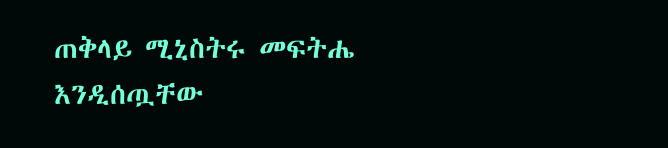ጠቅላይ ሚኒስትሩ መፍትሔ እንዲሰጧቸው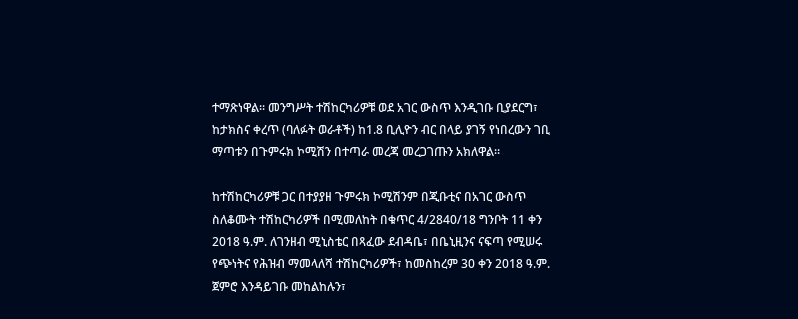ተማጽነዋል፡፡ መንግሥት ተሽከርካሪዎቹ ወደ አገር ውስጥ እንዲገቡ ቢያደርግ፣ ከታክስና ቀረጥ (ባለፉት ወራቶች) ከ1.8 ቢሊዮን ብር በላይ ያገኝ የነበረውን ገቢ ማጣቱን በጉምሩክ ኮሚሽን በተጣራ መረጃ መረጋገጡን አክለዋል፡፡

ከተሽከርካሪዎቹ ጋር በተያያዘ ጉምሩክ ኮሚሽንም በጂቡቲና በአገር ውስጥ ስለቆሙት ተሽከርካሪዎች በሚመለከት በቁጥር 4/2840/18 ግንቦት 11 ቀን 2018 ዓ.ም. ለገንዘብ ሚኒስቴር በጻፈው ደብዳቤ፣ በቤኒዚንና ናፍጣ የሚሠሩ የጭነትና የሕዝብ ማመላለሻ ተሽከርካሪዎች፣ ከመስከረም 30 ቀን 2018 ዓ.ም. ጀምሮ እንዳይገቡ መከልከሉን፣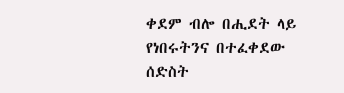ቀደም ብሎ በሒደት ላይ የነበሩትንና በተፈቀደው ሰድስት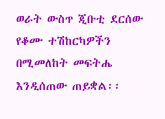ወራት ውስጥ ጂቡቲ ደርሰው የቆሙ ተሽከርካዎችን በሚመለከት መፍትሔ እንዲሰጠው ጠይቋል፡፡